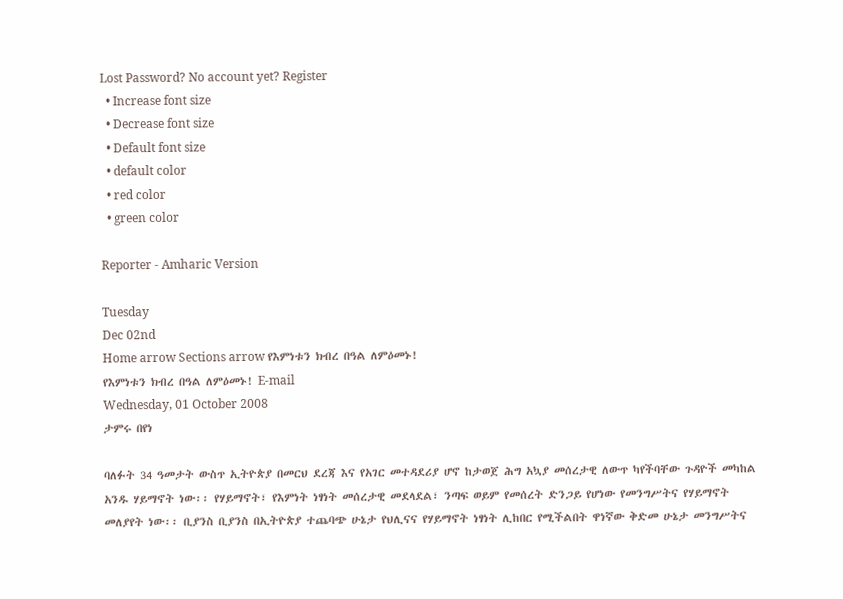Lost Password? No account yet? Register
  • Increase font size
  • Decrease font size
  • Default font size
  • default color
  • red color
  • green color

Reporter - Amharic Version

Tuesday
Dec 02nd
Home arrow Sections arrow የእምነቱን ክብረ በዓል ለምዕመኑ!
የእምነቱን ክብረ በዓል ለምዕመኑ! E-mail
Wednesday, 01 October 2008
ታምሩ በየነ

ባለፉት 34 ዓመታት ውስጥ ኢትዮጵያ በመርህ ደረጃ እና የአገር መተዳደሪያ ሆኖ ከታወጀ ሕግ አኳያ መሰረታዊ ለውጥ ካየችባቸው ጉዳዮች መካከል አንዱ ሃይማኖት ነው፡፡ የሃይማኖት፣ የእምነት ነፃነት መሰረታዊ መደላደል፣ ንጣፍ ወይም የመሰረት ድንጋይ የሆነው የመንግሥትና የሃይማኖት መለያየት ነው፡፡ ቢያንስ ቢያንስ በኢትዮጵያ ተጨባጭ ሁኔታ የህሊናና የሃይማኖት ነፃነት ሊከበር የሚችልበት ዋነኛው ቅድመ ሁኔታ መንግሥትና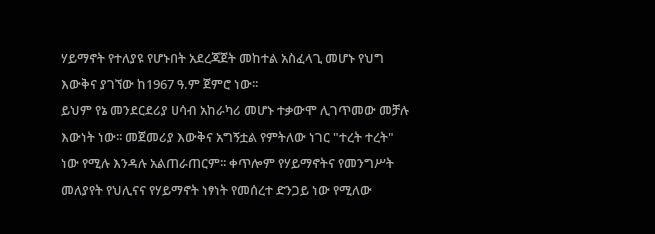ሃይማኖት የተለያዩ የሆኑበት አደረጃጀት መከተል አስፈላጊ መሆኑ የህግ እውቅና ያገኘው ከ1967 ዓ.ም ጀምሮ ነው፡፡
ይህም የኔ መንደርደሪያ ሀሳብ አከራካሪ መሆኑ ተቃውሞ ሊገጥመው መቻሉ እውነት ነው፡፡ መጀመሪያ እውቅና አግኝቷል የምትለው ነገር "ተረት ተረት" ነው የሚሉ እንዳሉ አልጠራጠርም፡፡ ቀጥሎም የሃይማኖትና የመንግሥት መለያየት የህሊናና የሃይማኖት ነፃነት የመሰረተ ድንጋይ ነው የሚለው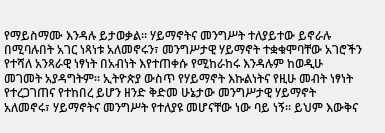የማይስማሙ እንዳሉ ይታወቃል፡፡ ሃይማኖትና መንግሥት ተለያይተው ይኖራሉ በሚባሉበት አገር ነጻነቱ አለመኖሩን፣ መንግሥታዊ ሃይማኖት ተቋቁሞባቸው አገሮችን የተሻለ አንጻራዊ ነፃነት በአብነት እየተጠቀሱ የሚከራከሩ እንዳሉም ከወዲሁ መገመት አያዳግትም፡፡ ኢትዮጵያ ውስጥ የሃይማኖት እኩልነትና የዚሁ መብት ነፃነት የተረጋገጠና የተከበረ ይሆን ዘንድ ቅድመ ሁኔታው መንግሥታዊ ሃይማኖት አለመኖሩ፣ ሃይማኖትና መንግሥት የተለያዩ መሆናቸው ነው ባይ ነኝ፡፡ ይህም እውቅና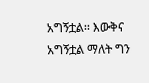አግኝቷል፡፡ እውቅና አግኝቷል ማለት ግን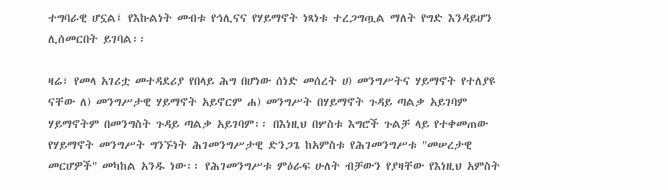ተግባራዊ ሆኗል፤ የእኩልነት መብቱ የኅሊናና የሃይማኖት ነጻነቱ ተረጋግጧል ማለት የግድ እንዳይሆን ሊሰመርበት ይገባል፡፡

ዛሬ፣ የመላ አገሪቷ መተዳደሪያ የበላይ ሕግ በሆነው ሰነድ መሰረት ሀ) መንግሥትና ሃይማኖት የተለያዩ ናቸው ለ) መንግሥታዊ ሃይማኖት አይኖርም ሐ) መንግሥት በሃይማኖት ጉዳይ ጣልቃ አይገባም ሃይማኖትም በመንግስት ጉዳይ ጣልቃ አይገባም፡፡ በእነዚህ በሦስቱ እግሮች ጉልቻ ላይ የተቀመጠው የሃይማኖት መንግሥት ግንኙነት ሕገመንግሥታዊ ድንጋጌ ከአምስቱ የሕገመንግሥቱ "መሠረታዊ መርሆዎች" መካከል አንዱ ነው፡፡ የሕገመንግሥቱ ምዕራፍ ሁለት ብቻውን የያዛቸው የእነዚህ አምስት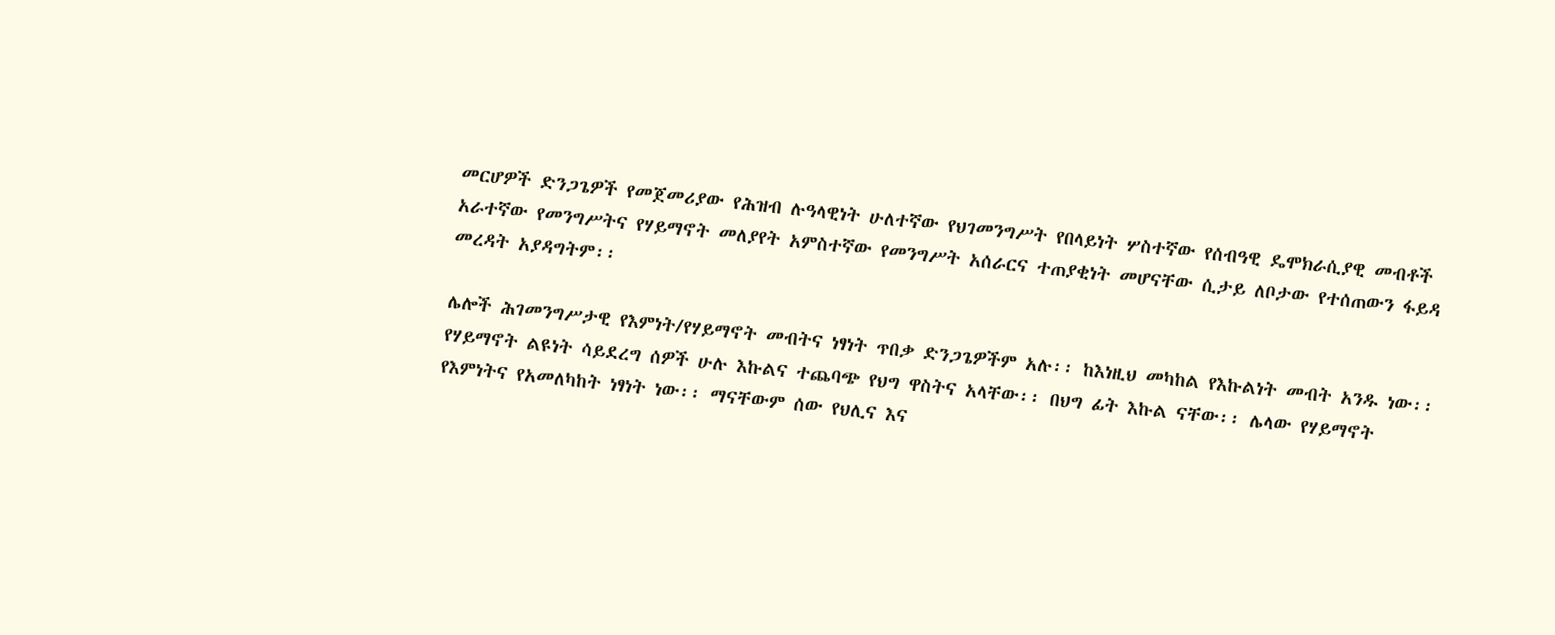መርሆዎች ድንጋጌዎች የመጀመሪያው የሕዝብ ሉዓላዊነት ሁለተኛው የህገመንግሥት የበላይነት ሦስተኛው የሰብዓዊ ዴሞክራሲያዊ መብቶች አራተኛው የመንግሥትና የሃይማኖት መለያየት አምስተኛው የመንግሥት አሰራርና ተጠያቂነት መሆናቸው ሲታይ ለቦታው የተሰጠውን ፋይዳ መረዳት አያዳግትም፡፡

ሌሎች ሕገመንግሥታዊ የእምነት/የሃይማኖት መብትና ነፃነት ጥበቃ ድንጋጌዎችም አሉ፡፡ ከእነዚህ መካከል የእኩልነት መብት አንዱ ነው፡፡ የሃይማኖት ልዩነት ሳይደረግ ሰዎች ሁሉ እኩልና ተጨባጭ የህግ ዋስትና አላቸው፡፡ በህግ ፊት እኩል ናቸው፡፡ ሌላው የሃይማኖት የእምነትና የአመለካከት ነፃነት ነው፡፡ ማናቸውም ሰው የህሊና እና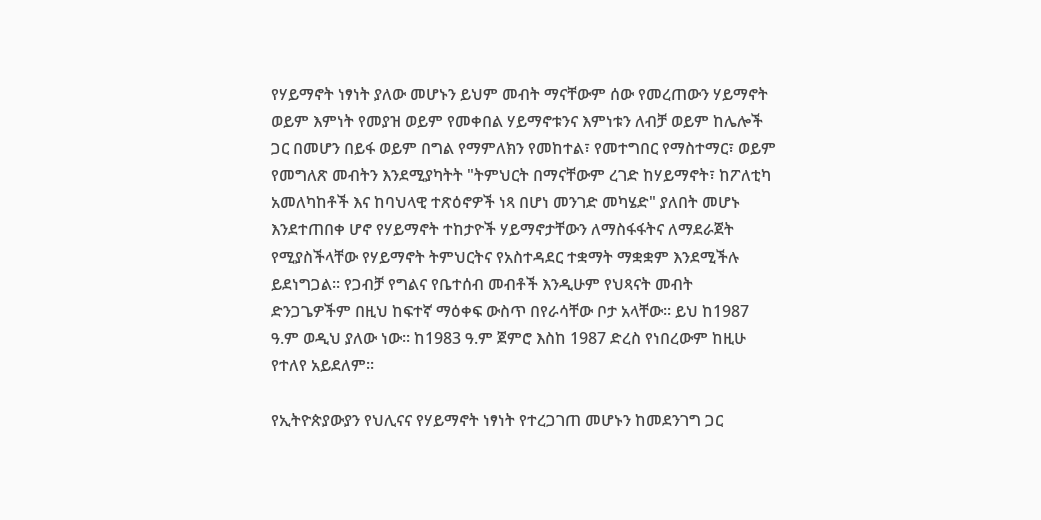የሃይማኖት ነፃነት ያለው መሆኑን ይህም መብት ማናቸውም ሰው የመረጠውን ሃይማኖት ወይም እምነት የመያዝ ወይም የመቀበል ሃይማኖቱንና እምነቱን ለብቻ ወይም ከሌሎች ጋር በመሆን በይፋ ወይም በግል የማምለክን የመከተል፣ የመተግበር የማስተማር፣ ወይም የመግለጽ መብትን እንደሚያካትት "ትምህርት በማናቸውም ረገድ ከሃይማኖት፣ ከፖለቲካ አመለካከቶች እና ከባህላዊ ተጽዕኖዎች ነጻ በሆነ መንገድ መካሄድ" ያለበት መሆኑ እንደተጠበቀ ሆኖ የሃይማኖት ተከታዮች ሃይማኖታቸውን ለማስፋፋትና ለማደራጀት የሚያስችላቸው የሃይማኖት ትምህርትና የአስተዳደር ተቋማት ማቋቋም እንደሚችሉ ይደነግጋል፡፡ የጋብቻ የግልና የቤተሰብ መብቶች እንዲሁም የህጻናት መብት ድንጋጌዎችም በዚህ ከፍተኛ ማዕቀፍ ውስጥ በየራሳቸው ቦታ አላቸው፡፡ ይህ ከ1987 ዓ.ም ወዲህ ያለው ነው፡፡ ከ1983 ዓ.ም ጀምሮ እስከ 1987 ድረስ የነበረውም ከዚሁ የተለየ አይደለም፡፡

የኢትዮጵያውያን የህሊናና የሃይማኖት ነፃነት የተረጋገጠ መሆኑን ከመደንገግ ጋር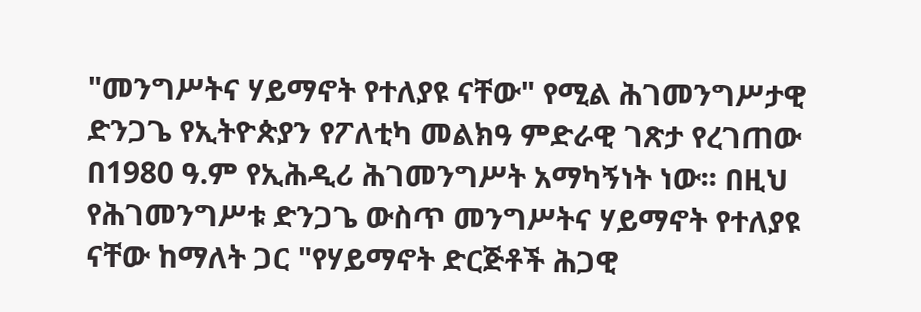"መንግሥትና ሃይማኖት የተለያዩ ናቸው" የሚል ሕገመንግሥታዊ ድንጋጌ የኢትዮጵያን የፖለቲካ መልክዓ ምድራዊ ገጽታ የረገጠው በ1980 ዓ.ም የኢሕዲሪ ሕገመንግሥት አማካኝነት ነው፡፡ በዚህ የሕገመንግሥቱ ድንጋጌ ውስጥ መንግሥትና ሃይማኖት የተለያዩ ናቸው ከማለት ጋር "የሃይማኖት ድርጅቶች ሕጋዊ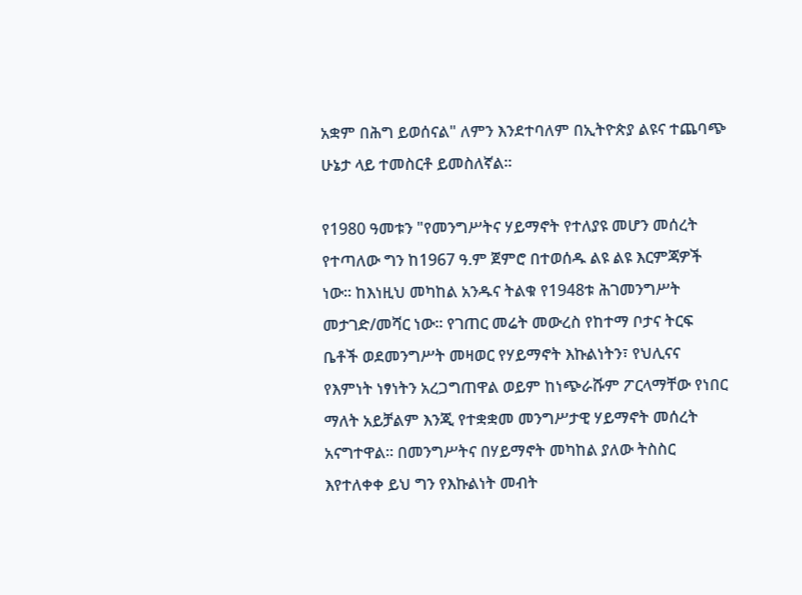አቋም በሕግ ይወሰናል" ለምን እንደተባለም በኢትዮጵያ ልዩና ተጨባጭ ሁኔታ ላይ ተመስርቶ ይመስለኛል፡፡

የ1980 ዓመቱን "የመንግሥትና ሃይማኖት የተለያዩ መሆን መሰረት የተጣለው ግን ከ1967 ዓ.ም ጀምሮ በተወሰዱ ልዩ ልዩ እርምጃዎች ነው፡፡ ከእነዚህ መካከል አንዱና ትልቁ የ1948ቱ ሕገመንግሥት መታገድ/መሻር ነው፡፡ የገጠር መሬት መውረስ የከተማ ቦታና ትርፍ ቤቶች ወደመንግሥት መዛወር የሃይማኖት እኩልነትን፣ የህሊናና የእምነት ነፃነትን አረጋግጠዋል ወይም ከነጭራሹም ፖርላማቸው የነበር ማለት አይቻልም እንጂ የተቋቋመ መንግሥታዊ ሃይማኖት መሰረት አናግተዋል፡፡ በመንግሥትና በሃይማኖት መካከል ያለው ትስስር እየተለቀቀ ይህ ግን የእኩልነት መብት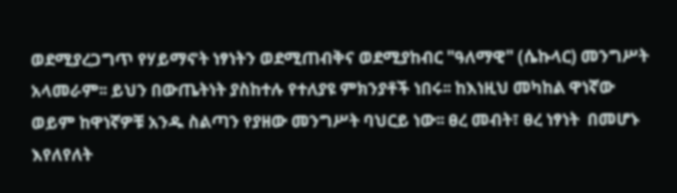ወደሚያረጋግጥ የሃይማኖት ነፃነትን ወደሚጠብቅና ወደሚያከብር "ዓለማዊ" (ሴኩላር) መንግሥት አላመራም፡፡ ይህን በውጤትነት ያስከተሉ የተለያዩ ምክንያቶች ነበሩ፡፡ ከእነዚህ መካከል ዋነኛው ወይም ከዋነኛዎቹ አንዱ ስልጣን የያዘው መንግሥት ባህርይ ነው፡፡ ፀረ መብት፣ ፀረ ነፃነት  በመሆኑ እየለየለት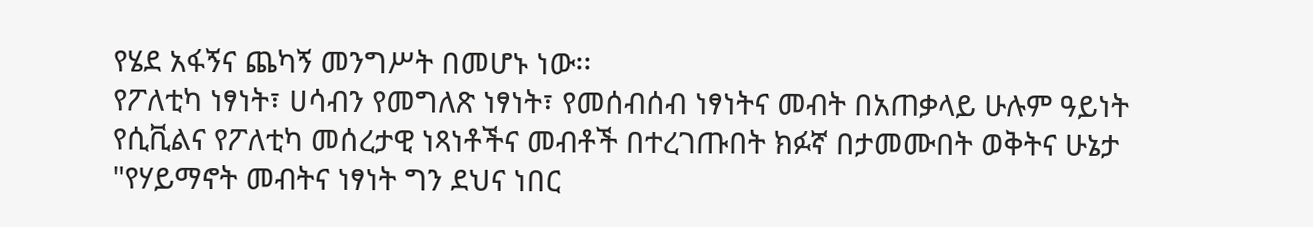የሄደ አፋኝና ጨካኝ መንግሥት በመሆኑ ነው፡፡
የፖለቲካ ነፃነት፣ ሀሳብን የመግለጽ ነፃነት፣ የመሰብሰብ ነፃነትና መብት በአጠቃላይ ሁሉም ዓይነት የሲቪልና የፖለቲካ መሰረታዊ ነጻነቶችና መብቶች በተረገጡበት ክፉኛ በታመሙበት ወቅትና ሁኔታ "የሃይማኖት መብትና ነፃነት ግን ደህና ነበር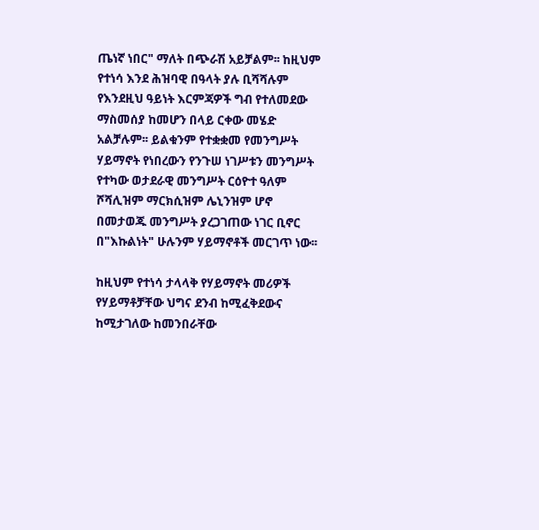ጤነኛ ነበር" ማለት በጭራሽ አይቻልም፡፡ ከዚህም የተነሳ እንደ ሕዝባዊ በዓላት ያሉ ቢሻሻሉም የእንደዚህ ዓይነት እርምጃዎች ግብ የተለመደው ማስመሰያ ከመሆን በላይ ርቀው መሄድ አልቻሉም፡፡ ይልቁንም የተቋቋመ የመንግሥት ሃይማኖት የነበረውን የንጉሠ ነገሥቱን መንግሥት የተካው ወታደራዊ መንግሥት ርዕዮተ ዓለም ሾሻሊዝም ማርክሲዝም ሌኒንዝም ሆኖ በመታወጁ መንግሥት ያረጋገጠው ነገር ቢኖር በ"እኩልነት" ሁሉንም ሃይማኖቶች መርገጥ ነው፡፡

ከዚህም የተነሳ ታላላቅ የሃይማኖት መሪዎች የሃይማቶቻቸው ህግና ደንብ ከሚፈቅደውና ከሚታገለው ከመንበራቸው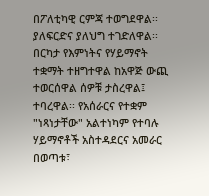በፖለቲካዊ ርምጃ ተወግደዋል፡፡ ያለፍርድና ያለህግ ተገድለዋል፡፡ በርካታ የእምነትና የሃይማኖት ተቋማት ተዘግተዋል ከአዋጅ ውጪ ተወርሰዋል ሰዎቹ ታስረዋል፤ ተባረዋል፡፡ የአሰራርና የተቋም "ነጻነታቸው" አልተነካም የተባሉ ሃይማኖቶች አስተዳደርና አመራር በወጣቱ፣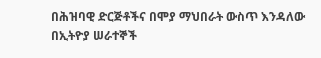በሕዝባዊ ድርጅቶችና በሞያ ማህበራት ውስጥ እንዳለው በኢትዮያ ሠራተኞች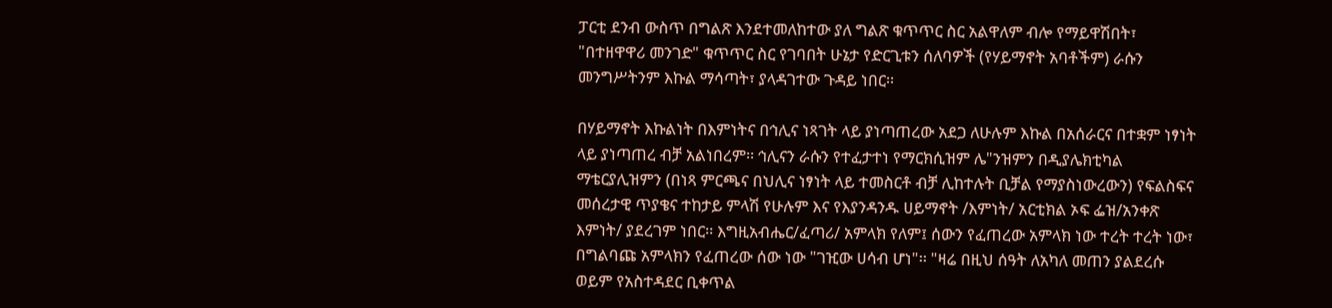ፓርቲ ደንብ ውስጥ በግልጽ እንደተመለከተው ያለ ግልጽ ቁጥጥር ስር አልዋለም ብሎ የማይዋሽበት፣ "በተዘዋዋሪ መንገድ" ቁጥጥር ስር የገባበት ሁኔታ የድርጊቱን ሰለባዎች (የሃይማኖት አባቶችም) ራሱን መንግሥትንም እኩል ማሳጣት፣ ያላዳገተው ጉዳይ ነበር፡፡

በሃይማኖት እኩልነት በእምነትና በኅሊና ነጻገት ላይ ያነጣጠረው አደጋ ለሁሉም እኩል በአሰራርና በተቋም ነፃነት ላይ ያነጣጠረ ብቻ አልነበረም፡፡ ኅሊናን ራሱን የተፈታተነ የማርክሲዝም ሌ"ንዝምን በዲያሌክቲካል ማቴርያሊዝምን (በነጻ ምርጫና በህሊና ነፃነት ላይ ተመስርቶ ብቻ ሊከተሉት ቢቻል የማያስነውረውን) የፍልስፍና መሰረታዊ ጥያቄና ተከታይ ምላሽ የሁሉም እና የእያንዳንዱ ሀይማኖት /እምነት/ አርቲክል ኦፍ ፌዝ/አንቀጽ እምነት/ ያደረገም ነበር፡፡ እግዚአብሔር/ፈጣሪ/ አምላክ የለም፤ ሰውን የፈጠረው አምላክ ነው ተረት ተረት ነው፣ በግልባጩ አምላክን የፈጠረው ሰው ነው "ገዢው ሀሳብ ሆነ"፡፡ "ዛሬ በዚህ ሰዓት ለአካለ መጠን ያልደረሱ ወይም የአስተዳደር ቢቀጥል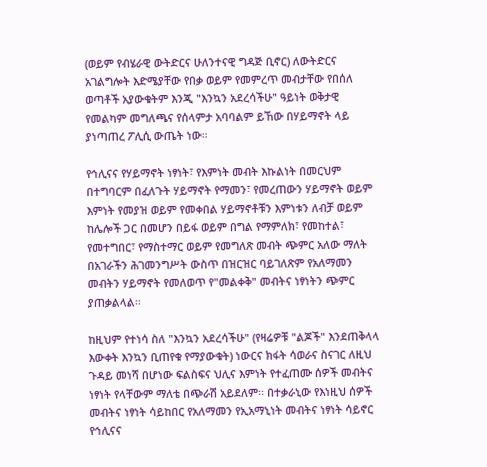(ወይም የብሄራዊ ውትድርና ሁለንተናዊ ግዳጅ ቢኖር) ለውትድርና አገልግሎት እድሜያቸው የበቃ ወይም የመምረጥ መብታቸው የበሰለ ወጣቶች አያውቁትም እንጂ "እንኳን አደረሳችሁ" ዓይነት ወቅታዊ የመልካም መግለጫና የሰላምታ አባባልም ይኸው በሃይማኖት ላይ ያነጣጠረ ፖሊሲ ውጤት ነው፡፡

የኅሊናና የሃይማኖት ነፃነት፣ የእምነት መብት እኩልነት በመርህም በተግባርም በፈለጉት ሃይማኖት የማመን፣ የመረጠውን ሃይማኖት ወይም እምነት የመያዝ ወይም የመቀበል ሃይማኖቶቹን እምነቱን ለብቻ ወይም ከሌሎች ጋር በመሆን በይፋ ወይም በግል የማምለክ፣ የመከተል፣ የመተግበር፣ የማስተማር ወይም የመግለጽ መብት ጭምር አለው ማለት በአገራችን ሕገመንግሥት ውስጥ በዝርዝር ባይገለጽም የአለማመን መብትን ሃይማኖት የመለወጥ የ"መልቀቅ" መብትና ነፃነትን ጭምር ያጠቃልላል፡፡

ከዚህም የተነሳ ስለ "እንኳን አደረሳችሁ" (የዛሬዎቹ "ልጆች" እንደጠቅላላ እውቀት እንኳን ቢጠየቁ የማያውቁት) ነውርና ክፋት ሳወራና ስናገር ለዚህ ጉዳይ መነሻ በሆነው ፍልስፍና ህሊና እምነት የተፈጠሙ ሰዎች መብትና ነፃነት የላቸውም ማለቴ በጭራሽ አይደለም፡፡ በተቃራኒው የእነዚህ ሰዎች መብትና ነፃነት ሳይከበር የአለማመን የኢአማኒነት መብትና ነፃነት ሳይኖር የኅሊናና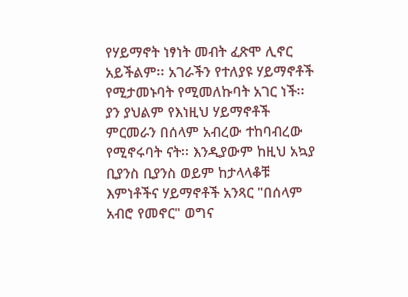የሃይማኖት ነፃነት መብት ፈጽሞ ሊኖር አይችልም፡፡ አገራችን የተለያዩ ሃይማኖቶች የሚታመኑባት የሚመለኩባት አገር ነች፡፡ ያን ያህልም የእነዚህ ሃይማኖቶች ምርመራን በሰላም አብረው ተከባብረው የሚኖሩባት ናት፡፡ እንዲያውም ከዚህ አኳያ ቢያንስ ቢያንስ ወይም ከታላላቆቹ እምነቶችና ሃይማኖቶች አንጻር "በሰላም አብሮ የመኖር" ወግና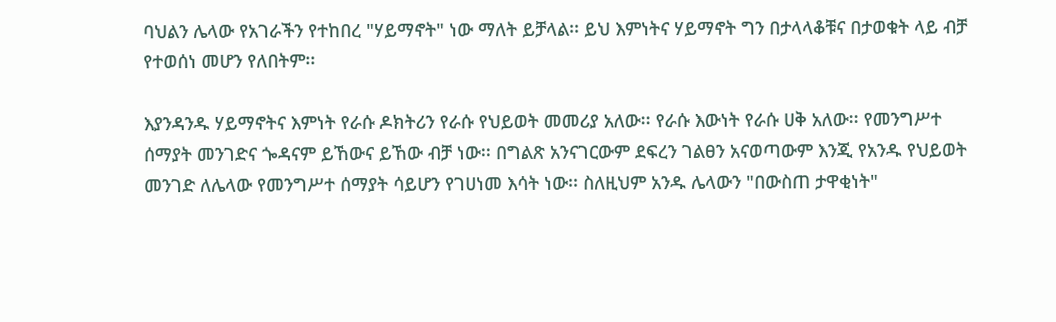ባህልን ሌላው የአገራችን የተከበረ "ሃይማኖት" ነው ማለት ይቻላል፡፡ ይህ እምነትና ሃይማኖት ግን በታላላቆቹና በታወቁት ላይ ብቻ የተወሰነ መሆን የለበትም፡፡

እያንዳንዱ ሃይማኖትና እምነት የራሱ ዶክትሪን የራሱ የህይወት መመሪያ አለው፡፡ የራሱ እውነት የራሱ ሀቅ አለው፡፡ የመንግሥተ ሰማያት መንገድና ጐዳናም ይኸውና ይኸው ብቻ ነው፡፡ በግልጽ አንናገርውም ደፍረን ገልፀን አናወጣውም እንጂ የአንዱ የህይወት መንገድ ለሌላው የመንግሥተ ሰማያት ሳይሆን የገሀነመ እሳት ነው፡፡ ስለዚህም አንዱ ሌላውን "በውስጠ ታዋቂነት"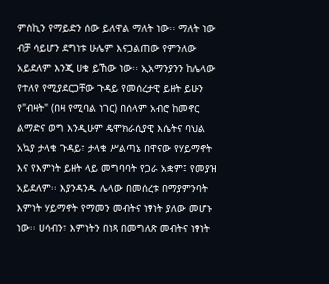ምስኪን የማይድን ሰው ይለዋል ማለት ነው፡፡ ማለት ነው ብቻ ሳይሆን ደግነቱ ሁሌም እናጋልጠው የምንለው አይደለም እንጂ ሀቁ ይኸው ነው፡፡ ኢአማንያንን ከሌላው የተለየ የሚያደርጋቸው ጉዳይ የመሰረታዊ ይዘት ይሁን የ"ብዛት" (በዛ የሚባል ነገር) በሰላም አብሮ ከመኖር ልማድና ወግ እንዲሁም ዴሞክራሲያዊ እሴትና ባህል አኳያ ታላቁ ጉዳይ፣ ታላቁ ሥልጣኔ በዋናው የሃይማኖት እና የእምነት ይዘት ላይ መግባባት የጋራ አቋም፤ የመያዝ አይደለም፡፡ እያንዳንዱ ሌላው በመሰረቱ በማያምንባት እምነት ሃይማኖት የማመን መብትና ነፃነት ያለው መሆኑ ነው፡፡ ሀሳብን፣ እምነትን በነጻ በመግለጽ መብትና ነፃነት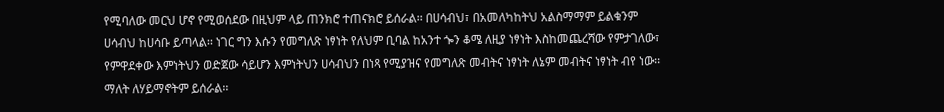የሚባለው መርህ ሆኖ የሚወሰደው በዚህም ላይ ጠንክሮ ተጠናክሮ ይሰራል፡፡ በሀሳብህ፣ በአመለካከትህ አልስማማም ይልቁንም ሀሳብህ ከሀሳቡ ይጣላል፡፡ ነገር ግን እሱን የመግለጽ ነፃነት የለህም ቢባል ከአንተ ጐን ቆሜ ለዚያ ነፃነት እስከመጨረሻው የምታገለው፣ የምዋደቀው እምነትህን ወድጀው ሳይሆን እምነትህን ሀሳብህን በነጻ የሚያዝና የመግለጽ መብትና ነፃነት ለኔም መብትና ነፃነት ብየ ነው፡፡ ማለት ለሃይማኖትም ይሰራል፡፡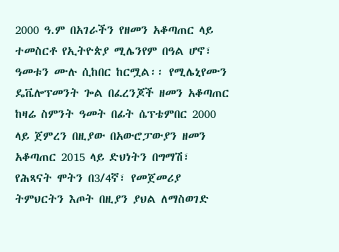2000 ዓ.ም በአገራችን የዘመን አቆጣጠር ላይ ተመስርቶ የኢትዮጵያ ሚሌንየም በዓል ሆኖ፣ ዓመቱን ሙሉ ሲከበር ከርሟል፡፡ የሚሌኒየሙን ዴቬሎፕመንት ጐል በፈረንጆች ዘመን አቆጣጠር ከዛሬ ስምንት ዓመት በፊት ሴፕቴምበር 2000 ላይ ጀምረን በዚያው በአውሮፓውያን ዘመን አቆጣጠር 2015 ላይ ድህነትን በግማሽ፣ የሕጻናት ሞትን በ3/4ኛ፣ የመጀመሪያ ትምህርትን እጦት በዚያን ያህል ለማስወገድ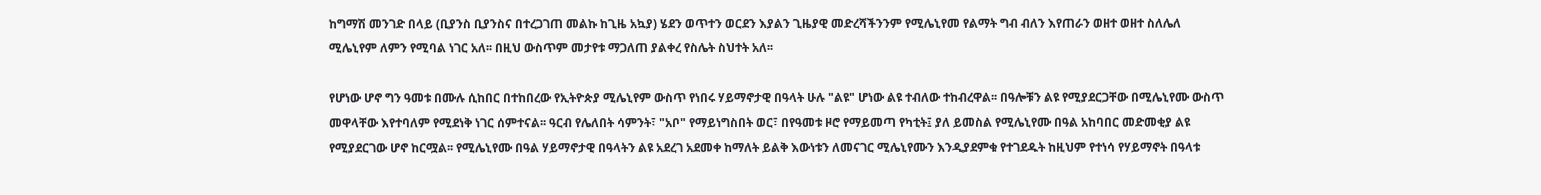ከግማሽ መንገድ በላይ (ቢያንስ ቢያንስና በተረጋገጠ መልኩ ከጊዜ አኳያ) ሄደን ወጥተን ወርደን እያልን ጊዜያዊ መድረሻችንንም የሚሌኒየመ የልማት ግብ ብለን እየጠራን ወዘተ ወዘተ ስለሌለ ሚሌኒየም ለምን የሚባል ነገር አለ፡፡ በዚህ ውስጥም መታየቱ ማጋለጠ ያልቀረ የስሌት ስህተት አለ፡፡

የሆነው ሆኖ ግን ዓመቱ በሙሉ ሲከበር በተከበረው የኢትዮጵያ ሚሌኒየም ውስጥ የነበሩ ሃይማኖታዊ በዓላት ሁሉ "ልዩ" ሆነው ልዩ ተብለው ተከብረዋል፡፡ በዓሎቹን ልዩ የሚያደርጋቸው በሚሌኒየሙ ውስጥ መዋላቸው እየተባለም የሚደነቅ ነገር ሰምተናል፡፡ ዓርብ የሌለበት ሳምንት፣ "አቦ" የማይነግስበት ወር፣ በየዓመቱ ዞሮ የማይመጣ የካቲት፤ ያለ ይመስል የሚሌኒየሙ በዓል አከባበር መድመቂያ ልዩ የሚያደርገው ሆኖ ከርሟል፡፡ የሚሌኒየሙ በዓል ሃይማኖታዊ በዓላትን ልዩ አደረገ አደመቀ ከማለት ይልቅ እውነቱን ለመናገር ሚሌኒየሙን እንዲያደምቁ የተገደዱት ከዚህም የተነሳ የሃይማኖት በዓላቱ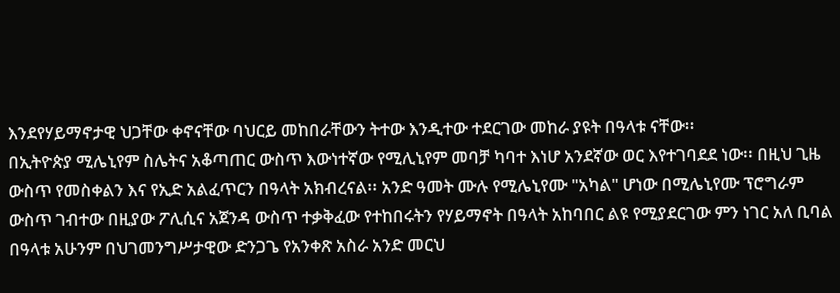እንደየሃይማኖታዊ ህጋቸው ቀኖናቸው ባህርይ መከበራቸውን ትተው እንዲተው ተደርገው መከራ ያዩት በዓላቱ ናቸው፡፡
በኢትዮጵያ ሚሌኒየም ስሌትና አቆጣጠር ውስጥ እውነተኛው የሚሊኒየም መባቻ ካባተ እነሆ አንደኛው ወር እየተገባደደ ነው፡፡ በዚህ ጊዜ ውስጥ የመስቀልን እና የኢድ አልፈጥርን በዓላት አክብረናል፡፡ አንድ ዓመት ሙሉ የሚሌኒየሙ "አካል" ሆነው በሚሌኒየሙ ፕሮግራም ውስጥ ገብተው በዚያው ፖሊሲና አጀንዳ ውስጥ ተቃቅፈው የተከበሩትን የሃይማኖት በዓላት አከባበር ልዩ የሚያደርገው ምን ነገር አለ ቢባል በዓላቱ አሁንም በህገመንግሥታዊው ድንጋጌ የአንቀጽ አስራ አንድ መርህ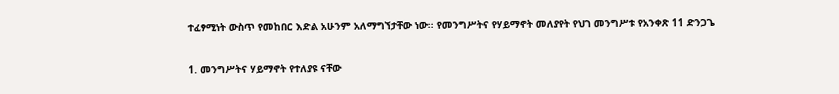ተፈፃሚነት ውስጥ የመከበር እድል አሁንም አለማግኘታቸው ነው፡፡ የመንግሥትና የሃይማኖት መለያየት የህገ መንግሥቱ የአንቀጽ 11 ድንጋጌ

1. መንግሥትና ሃይማኖት የተለያዩ ናቸው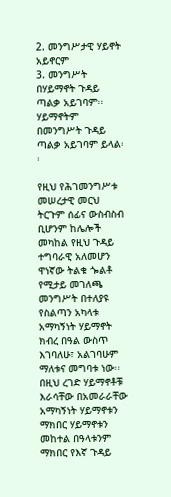2. መንግሥታዊ ሃይኖት አይኖርም
3. መንግሥት በሃይማኖት ጉዳይ ጣልቃ አይገባም፡፡ ሃይማኖትም በመንግሥት ጉዳይ ጣልቃ አይገባም ይላል፡፡

የዚህ የሕገመንግሥቱ መሠረታዊ መርህ ትርጉም ሰፊና ውስብስብ ቢሆንም ከሌሎች መካከል የዚህ ጉዳይ ተግባራዊ አለመሆን ዋነኛው ትልቁ ጐልቶ የሚታይ መገለጫ መንግሥት በተለያዩ የስልጣን አካላቱ አማካኝነት ሃይማኖት ክብረ በዓል ውስጥ እገባለሁ፣ አልገባሁም ማለቱና መግባቱ ነው፡፡ በዚህ ረገድ ሃይማኖቶቹ እራሳቸው በአመራራቸው አማካኝነት ሃይማኖቱን ማክበር ሃይማኖቱን መከተል በዓላቱንም ማክበር የእኛ ጉዳይ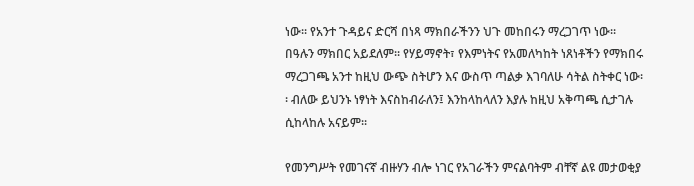ነው፡፡ የአንተ ጉዳይና ድርሻ በነጻ ማክበራችንን ህጉ መከበሩን ማረጋገጥ ነው፡፡ በዓሉን ማክበር አይደለም፡፡ የሃይማኖት፣ የእምነትና የአመለካከት ነጸነቶችን የማክበሩ ማረጋገጫ አንተ ከዚህ ውጭ ስትሆን እና ውስጥ ጣልቃ እገባለሁ ሳትል ስትቀር ነው፡፡ ብለው ይህንኑ ነፃነት እናስከብራለን፤ እንከላከላለን እያሉ ከዚህ አቅጣጫ ሲታገሉ ሲከላከሉ አናይም፡፡

የመንግሥት የመገናኛ ብዙሃን ብሎ ነገር የአገራችን ምናልባትም ብቸኛ ልዩ መታወቂያ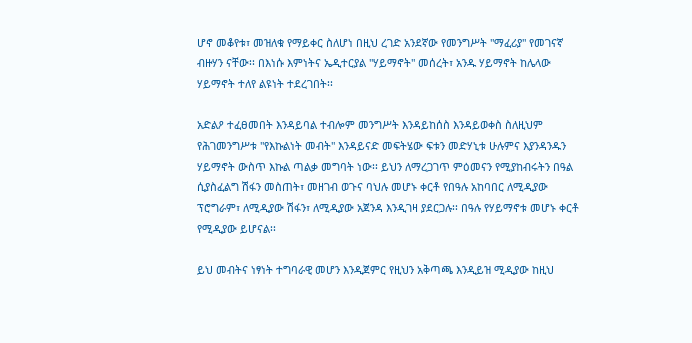ሆኖ መቆየቱ፣ መዝለቁ የማይቀር ስለሆነ በዚህ ረገድ አንደኛው የመንግሥት "ማፈሪያ" የመገናኛ ብዙሃን ናቸው፡፡ በእነሱ እምነትና ኤዲተርያል "ሃይማኖት" መሰረት፣ አንዱ ሃይማኖት ከሌላው ሃይማኖት ተለየ ልዩነት ተደረገበት፡፡

አድልዖ ተፈፀመበት እንዳይባል ተብሎም መንግሥት እንዳይከሰስ እንዳይወቀስ ስለዚህም የሕገመንግሥቱ "የእኩልነት መብት" እንዳይናድ መፍትሄው ፍቱን መድሃኒቱ ሁሉምና እያንዳንዱን ሃይማኖት ውስጥ እኩል ጣልቃ መግባት ነው፡፡ ይህን ለማረጋገጥ ምዕመናን የሚያከብሩትን በዓል ሲያስፈልግ ሽፋን መስጠት፣ መዘገብ ወጉና ባህሉ መሆኑ ቀርቶ የበዓሉ አከባበር ለሚዲያው ፕሮግራም፣ ለሚዲያው ሽፋን፣ ለሚዲያው አጀንዳ እንዲገዛ ያደርጋሉ፡፡ በዓሉ የሃይማኖቱ መሆኑ ቀርቶ የሚዲያው ይሆናል፡፡

ይህ መብትና ነፃነት ተግባራዊ መሆን እንዲጀምር የዚህን አቅጣጫ እንዲይዝ ሚዲያው ከዚህ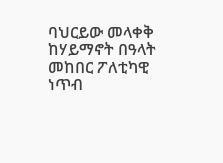ባህርይው መላቀቅ ከሃይማኖት በዓላት መከበር ፖለቲካዊ ነጥብ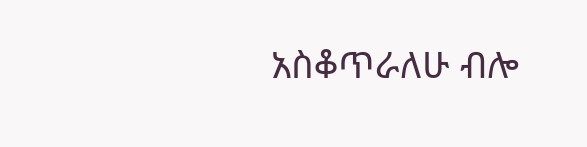አስቆጥራለሁ ብሎ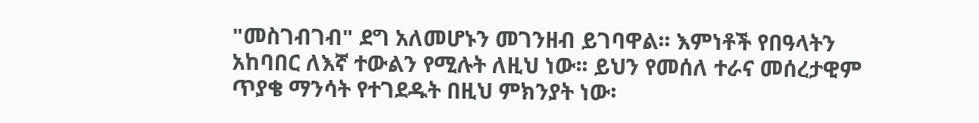"መስገብገብ" ደግ አለመሆኑን መገንዘብ ይገባዋል፡፡ እምነቶች የበዓላትን አከባበር ለእኛ ተውልን የሚሉት ለዚህ ነው፡፡ ይህን የመሰለ ተራና መሰረታዊም ጥያቄ ማንሳት የተገደዱት በዚህ ምክንያት ነው፡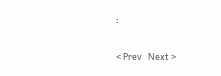፡

< Prev   Next >